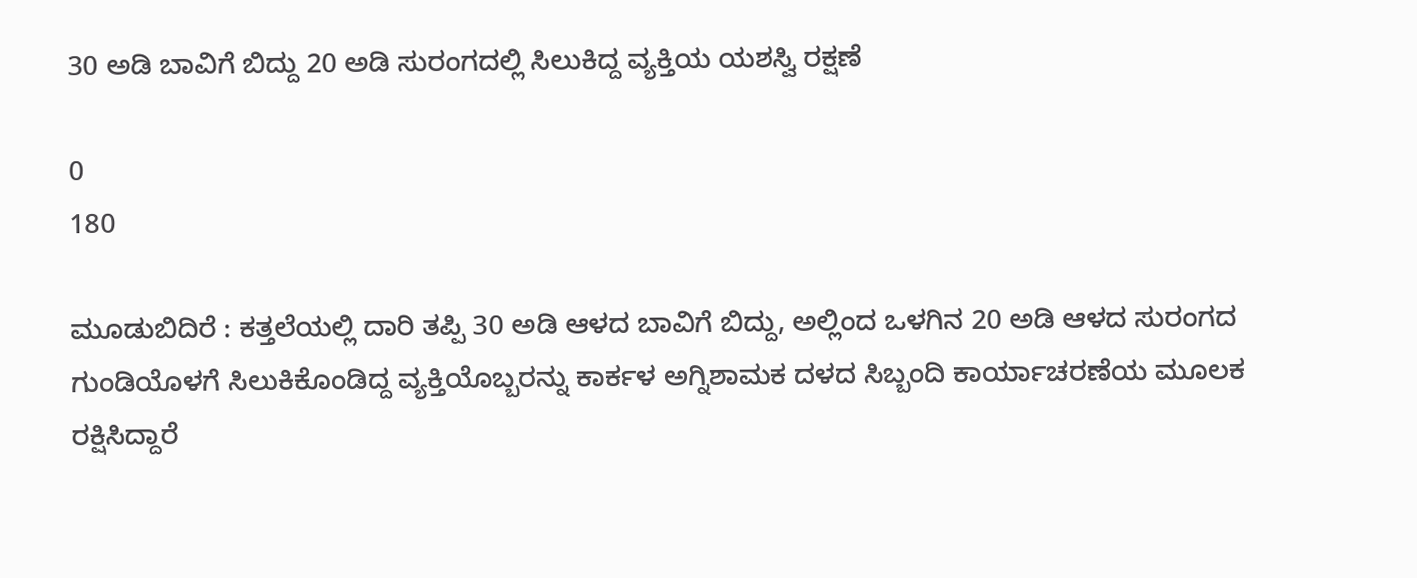30 ಅಡಿ ಬಾವಿಗೆ ಬಿದ್ದು 20 ಅಡಿ ಸುರಂಗದಲ್ಲಿ ಸಿಲುಕಿದ್ದ ವ್ಯಕ್ತಿಯ ಯಶಸ್ವಿ ರಕ್ಷಣೆ

0
180

ಮೂಡುಬಿದಿರೆ : ಕತ್ತಲೆಯಲ್ಲಿ ದಾರಿ ತಪ್ಪಿ 30 ಅಡಿ ಆಳದ ಬಾವಿಗೆ ಬಿದ್ದು, ಅಲ್ಲಿಂದ ಒಳಗಿನ 20 ಅಡಿ ಆಳದ ಸುರಂಗದ ಗುಂಡಿಯೊಳಗೆ ಸಿಲುಕಿಕೊಂಡಿದ್ದ ವ್ಯಕ್ತಿಯೊಬ್ಬರನ್ನು ಕಾರ್ಕಳ ಅಗ್ನಿಶಾಮಕ ದಳದ ಸಿಬ್ಬಂದಿ ಕಾರ್ಯಾಚರಣೆಯ ಮೂಲಕ ರಕ್ಷಿಸಿದ್ದಾರೆ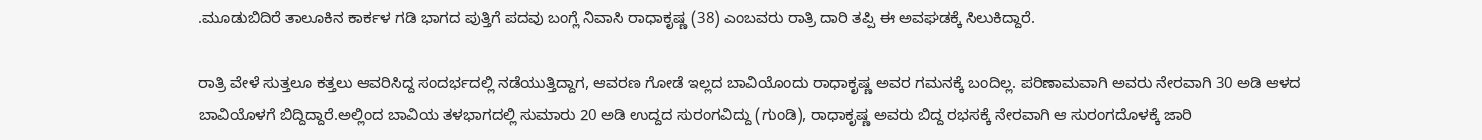.ಮೂಡುಬಿದಿರೆ ತಾಲೂಕಿನ ಕಾರ್ಕಳ ಗಡಿ ಭಾಗದ ಪುತ್ತಿಗೆ ಪದವು ಬಂಗ್ಲೆ ನಿವಾಸಿ ರಾಧಾಕೃಷ್ಣ (38) ಎಂಬವರು ರಾತ್ರಿ ದಾರಿ ತಪ್ಪಿ ಈ ಅವಘಡಕ್ಕೆ ಸಿಲುಕಿದ್ದಾರೆ.

ರಾತ್ರಿ ವೇಳೆ ಸುತ್ತಲೂ ಕತ್ತಲು ಆವರಿಸಿದ್ದ ಸಂದರ್ಭದಲ್ಲಿ ನಡೆಯುತ್ತಿದ್ದಾಗ, ಆವರಣ ಗೋಡೆ ಇಲ್ಲದ ಬಾವಿಯೊಂದು ರಾಧಾಕೃಷ್ಣ ಅವರ ಗಮನಕ್ಕೆ ಬಂದಿಲ್ಲ. ಪರಿಣಾಮವಾಗಿ ಅವರು ನೇರವಾಗಿ 30 ಅಡಿ ಆಳದ ಬಾವಿಯೊಳಗೆ ಬಿದ್ದಿದ್ದಾರೆ.ಅಲ್ಲಿಂದ ಬಾವಿಯ ತಳಭಾಗದಲ್ಲಿ ಸುಮಾರು 20 ಅಡಿ ಉದ್ದದ ಸುರಂಗವಿದ್ದು (ಗುಂಡಿ), ರಾಧಾಕೃಷ್ಣ ಅವರು ಬಿದ್ದ ರಭಸಕ್ಕೆ ನೇರವಾಗಿ ಆ ಸುರಂಗದೊಳಕ್ಕೆ ಜಾರಿ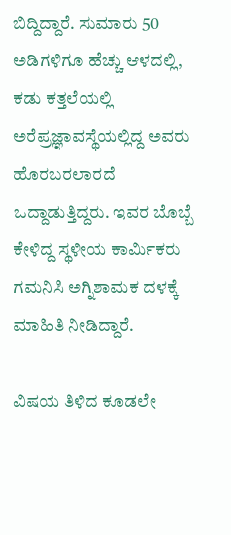ಬಿದ್ದಿದ್ದಾರೆ. ಸುಮಾರು 50 ಅಡಿಗಳಿಗೂ ಹೆಚ್ಚು ಆಳದಲ್ಲಿ, ಕಡು ಕತ್ತಲೆಯಲ್ಲಿ ಅರೆಪ್ರಜ್ಞಾವಸ್ಥೆಯಲ್ಲಿದ್ದ ಅವರು ಹೊರಬರಲಾರದೆ ಒದ್ದಾಡುತ್ತಿದ್ದರು. ಇವರ ಬೊಬ್ಬೆ ಕೇಳಿದ್ದ ಸ್ಥಳೀಯ ಕಾರ್ಮಿಕರು ಗಮನಿಸಿ ಅಗ್ನಿಶಾಮಕ ದಳಕ್ಕೆ ಮಾಹಿತಿ ನೀಡಿದ್ದಾರೆ.

ವಿಷಯ ತಿಳಿದ ಕೂಡಲೇ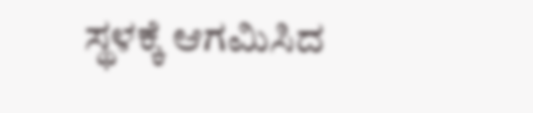ಸ್ಥಳಕ್ಕೆ ಆಗಮಿಸಿದ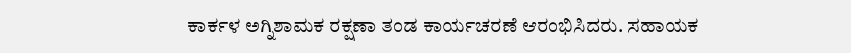ಕಾರ್ಕಳ ಅಗ್ನಿಶಾಮಕ ರಕ್ಷಣಾ ತಂಡ ಕಾರ್ಯಚರಣೆ ಆರಂಭಿಸಿದರು. ಸಹಾಯಕ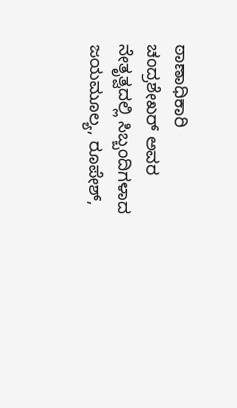ಠಾಣಾಧಿಕಾರಿ ಚಂದ್ರಶೇಖರ್ ಅವರ ನೇತೃತ್ವದಲ್ಲಿ ಸಿಬ್ಬಂದಿಗಳಾದ ಜಯಮೂಲ್ಯ, ರೂಪೇಶ್,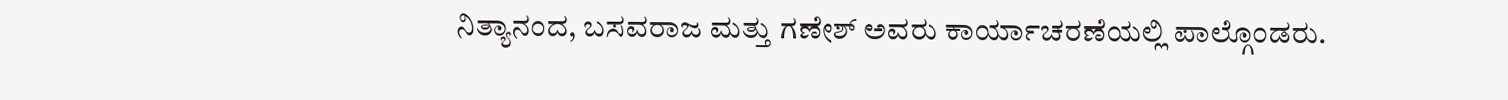ನಿತ್ಯಾನಂದ, ಬಸವರಾಜ ಮತ್ತು ಗಣೇಶ್ ಅವರು ಕಾರ್ಯಾಚರಣೆಯಲ್ಲಿ ಪಾಲ್ಗೊಂಡರು.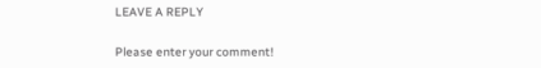LEAVE A REPLY

Please enter your comment!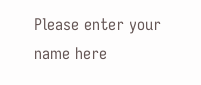Please enter your name here